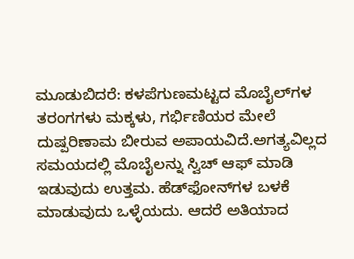ಮೂಡುಬಿದರೆ: ಕಳಪೆಗುಣಮಟ್ಟದ ಮೊಬೈಲ್‍ಗಳ ತರಂಗಗಳು ಮಕ್ಕಳು, ಗರ್ಭಿಣಿಯರ ಮೇಲೆ ದುಷ್ಪರಿಣಾಮ ಬೀರುವ ಅಪಾಯವಿದೆ.ಅಗತ್ಯವಿಲ್ಲದ ಸಮಯದಲ್ಲಿ ಮೊಬೈಲನ್ನು ಸ್ವಿಚ್ ಆಫ್ ಮಾಡಿ ಇಡುವುದು ಉತ್ತಮ. ಹೆಡ್‍ಫೋನ್‍ಗಳ ಬಳಕೆ ಮಾಡುವುದು ಒಳ್ಳೆಯದು. ಆದರೆ ಅತಿಯಾದ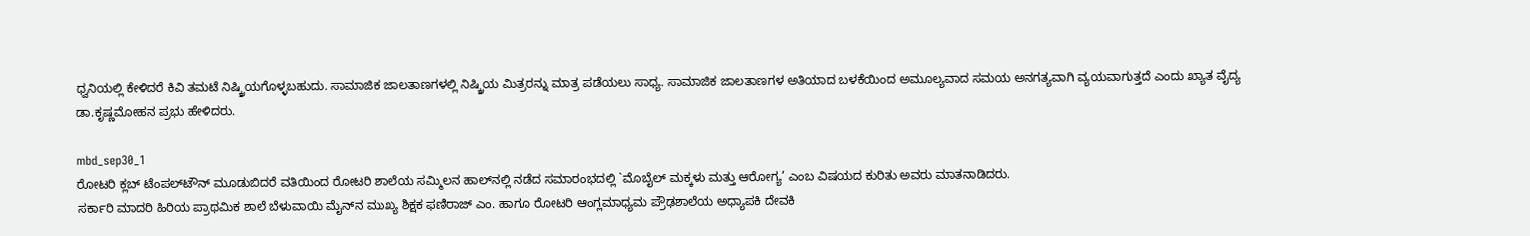ಧ್ವನಿಯಲ್ಲಿ ಕೇಳಿದರೆ ಕಿವಿ ತಮಟೆ ನಿಷ್ಕ್ರಿಯಗೊಳ್ಳಬಹುದು. ಸಾಮಾಜಿಕ ಜಾಲತಾಣಗಳಲ್ಲಿ ನಿಷ್ಕ್ರಿಯ ಮಿತ್ರರನ್ನು ಮಾತ್ರ ಪಡೆಯಲು ಸಾಧ್ಯ. ಸಾಮಾಜಿಕ ಜಾಲತಾಣಗಳ ಅತಿಯಾದ ಬಳಕೆಯಿಂದ ಅಮೂಲ್ಯವಾದ ಸಮಯ ಅನಗತ್ಯವಾಗಿ ವ್ಯಯವಾಗುತ್ತದೆ ಎಂದು ಖ್ಯಾತ ವೈದ್ಯ ಡಾ.ಕೃಷ್ಣಮೋಹನ ಪ್ರಭು ಹೇಳಿದರು.

mbd_sep30_1
ರೋಟರಿ ಕ್ಲಬ್ ಟೆಂಪಲ್‍ಟೌನ್ ಮೂಡುಬಿದರೆ ವತಿಯಿಂದ ರೋಟರಿ ಶಾಲೆಯ ಸಮ್ಮಿಲನ ಹಾಲ್‍ನಲ್ಲಿ ನಡೆದ ಸಮಾರಂಭದಲ್ಲಿ `ಮೊಬೈಲ್ ಮಕ್ಕಳು ಮತ್ತು ಆರೋಗ್ಯ’ ಎಂಬ ವಿಷಯದ ಕುರಿತು ಅವರು ಮಾತನಾಡಿದರು.
ಸರ್ಕಾರಿ ಮಾದರಿ ಹಿರಿಯ ಪ್ರಾಥಮಿಕ ಶಾಲೆ ಬೆಳುವಾಯಿ ಮೈನ್‍ನ ಮುಖ್ಯ ಶಿಕ್ಷಕ ಫಣಿರಾಜ್ ಎಂ. ಹಾಗೂ ರೋಟರಿ ಆಂಗ್ಲಮಾಧ್ಯಮ ಪ್ರೌಢಶಾಲೆಯ ಅಧ್ಯಾಪಕಿ ದೇವಕಿ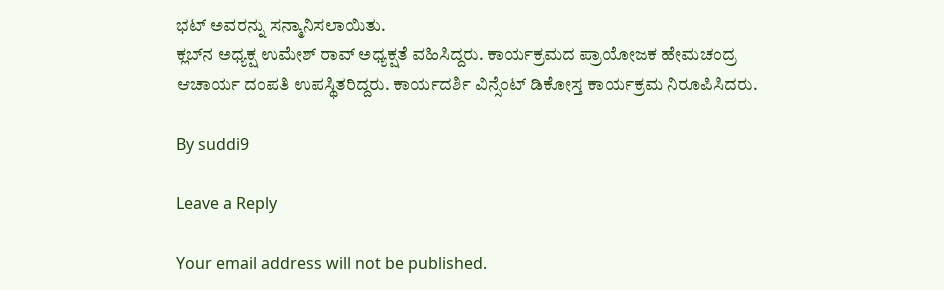ಭಟ್ ಅವರನ್ನು ಸನ್ಮಾನಿಸಲಾಯಿತು.
ಕ್ಲಬ್‍ನ ಅಧ್ಯಕ್ಷ ಉಮೇಶ್ ರಾವ್ ಅಧ್ಯಕ್ಷತೆ ವಹಿಸಿದ್ದರು. ಕಾರ್ಯಕ್ರಮದ ಪ್ರಾಯೋಜಕ ಹೇಮಚಂದ್ರ ಆಚಾರ್ಯ ದಂಪತಿ ಉಪಸ್ಥಿತರಿದ್ದರು. ಕಾರ್ಯದರ್ಶಿ ವಿನ್ಸೆಂಟ್ ಡಿಕೋಸ್ತ ಕಾರ್ಯಕ್ರಮ ನಿರೂಪಿಸಿದರು.

By suddi9

Leave a Reply

Your email address will not be published.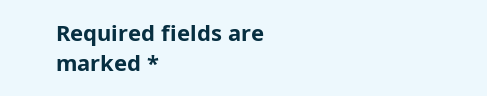Required fields are marked *